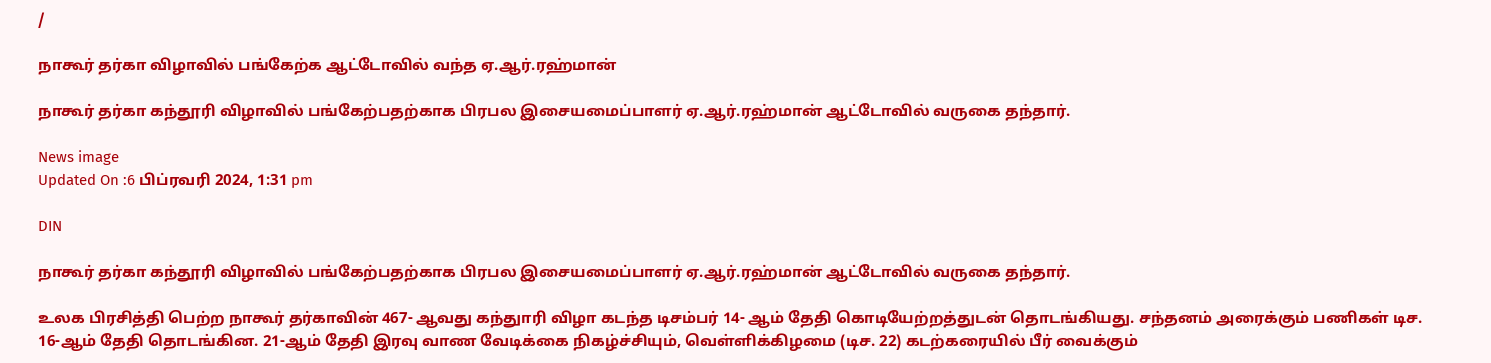/

நாகூர் தர்கா விழாவில் பங்கேற்க ஆட்டோவில் வந்த ஏ.ஆர்.ரஹ்மான்

நாகூர் தர்கா கந்தூரி விழாவில் பங்கேற்பதற்காக பிரபல இசையமைப்பாளர் ஏ.ஆர்.ரஹ்மான் ஆட்டோவில் வருகை தந்தார்.

News image
Updated On :6 பிப்ரவரி 2024, 1:31 pm

DIN

நாகூர் தர்கா கந்தூரி விழாவில் பங்கேற்பதற்காக பிரபல இசையமைப்பாளர் ஏ.ஆர்.ரஹ்மான் ஆட்டோவில் வருகை தந்தார்.

உலக பிரசித்தி பெற்ற நாகூர் தர்காவின் 467- ஆவது கந்துாரி விழா கடந்த டிசம்பர் 14- ஆம் தேதி கொடியேற்றத்துடன் தொடங்கியது. சந்தனம் அரைக்கும் பணிகள் டிச. 16-ஆம் தேதி தொடங்கின. 21-ஆம் தேதி இரவு வாண வேடிக்கை நிகழ்ச்சியும், வெள்ளிக்கிழமை (டிச. 22) கடற்கரையில் பீர் வைக்கும்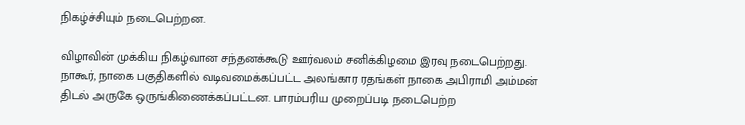நிகழ்ச்சியும் நடைபெற்றன.

விழாவின் முக்கிய நிகழ்வான சந்தனக்கூடு ஊர்வலம் சனிக்கிழமை இரவு நடைபெற்றது. நாகூர், நாகை பகுதிகளில் வடிவமைக்கப்பட்ட அலங்கார ரதங்கள் நாகை அபிராமி அம்மன் திடல் அருகே ஒருங்கிணைக்கப்பட்டன. பாரம்பரிய முறைப்படி நடைபெற்ற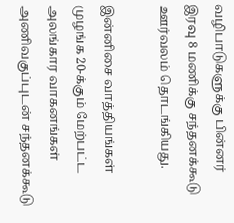வழிபாடுகளுக்கு பின்னர் இரவு 8 மணிக்கு சந்தனக்கூடு ஊர்வலம் தொடங்கியது.

இன்னிசை வாத்தியங்கள் முழங்க 20-க்கும் மேற்பட்ட அலங்கார வாகனங்கள் அணிவகுப்புடன் சந்தனக்கூடு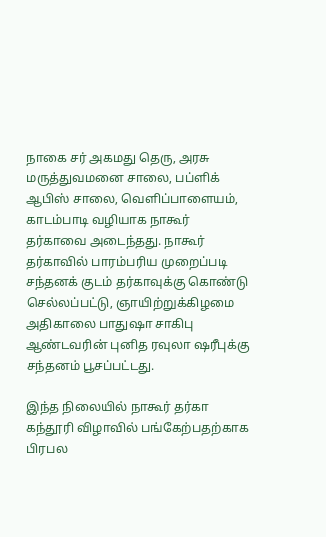நாகை சர் அகமது தெரு, அரசு மருத்துவமனை சாலை, பப்ளிக் ஆபிஸ் சாலை, வெளிப்பாளையம், காடம்பாடி வழியாக நாகூர் தர்காவை அடைந்தது. நாகூர் தர்காவில் பாரம்பரிய முறைப்படி சந்தனக் குடம் தர்காவுக்கு கொண்டு செல்லப்பட்டு, ஞாயிற்றுக்கிழமை அதிகாலை பாதுஷா சாகிபு ஆண்டவரின் புனித ரவுலா ஷரீபுக்கு சந்தனம் பூசப்பட்டது.

இந்த நிலையில் நாகூர் தர்கா கந்தூரி விழாவில் பங்கேற்பதற்காக பிரபல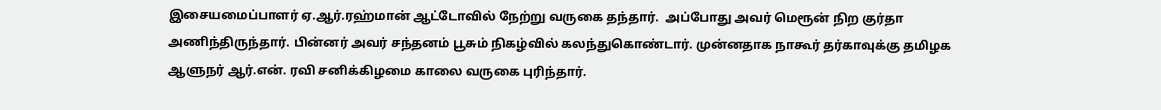இசையமைப்பாளர் ஏ.ஆர்.ரஹ்மான் ஆட்டோவில் நேற்று வருகை தந்தார்.  அப்போது அவர் மெரூன் நிற குர்தா அணிந்திருந்தார். பின்னர் அவர் சந்தனம் பூசும் நிகழ்வில் கலந்துகொண்டார். முன்னதாக நாகூர் தர்காவுக்கு தமிழக ஆளுநர் ஆர்.என். ரவி சனிக்கிழமை காலை வருகை புரிந்தார்.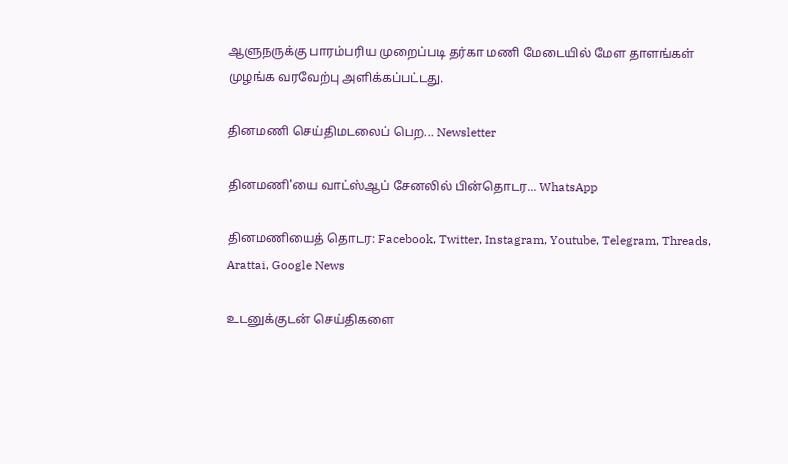ஆளுநருக்கு பாரம்பரிய முறைப்படி தர்கா மணி மேடையில் மேள தாளங்கள் முழங்க வரவேற்பு அளிக்கப்பட்டது.

தினமணி செய்திமடலைப் பெற... Newsletter

தினமணி'யை வாட்ஸ்ஆப் சேனலில் பின்தொடர... WhatsApp

தினமணியைத் தொடர: Facebook, Twitter, Instagram, Youtube, Telegram, Threads, Arattai, Google News

உடனுக்குடன் செய்திகளை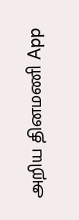அறிய தினமணி App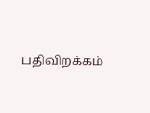பதிவிறக்கம்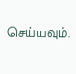செய்யவும்.